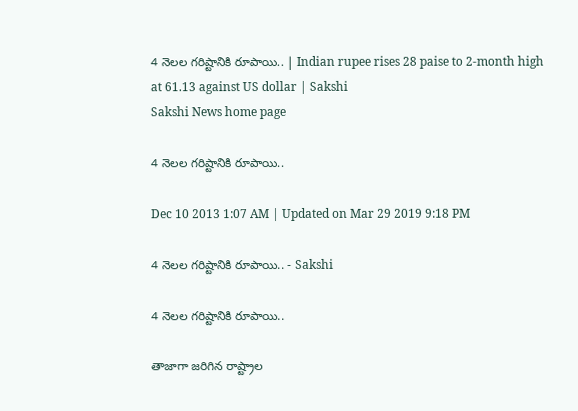4 నెలల గరిష్టానికి రూపాయి.. | Indian rupee rises 28 paise to 2-month high at 61.13 against US dollar | Sakshi
Sakshi News home page

4 నెలల గరిష్టానికి రూపాయి..

Dec 10 2013 1:07 AM | Updated on Mar 29 2019 9:18 PM

4 నెలల గరిష్టానికి రూపాయి.. - Sakshi

4 నెలల గరిష్టానికి రూపాయి..

తాజాగా జరిగిన రాష్ట్రాల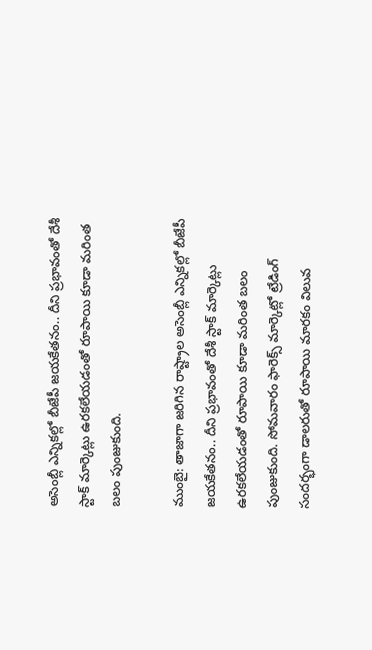అసెంబ్లీ ఎన్నికల్లో బీజేపీ జయకేతనం.. దీని ప్రభావంతో దేశీ స్టాక్ మార్కెట్లు ఉరకలేయడంతో రూపాయి కూడా మరింత బలం పుంజుకుంది.

ముంబై: తాజాగా జరిగిన రాష్ట్రాల అసెంబ్లీ ఎన్నికల్లో బీజేపీ జయకేతనం.. దీని ప్రభావంతో దేశీ స్టాక్ మార్కెట్లు ఉరకలేయడంతో రూపాయి కూడా మరింత బలం పుంజుకుంది. సోమవారం ఫారెక్స్ మార్కెట్లో ట్రేడింగ్ సందర్భంగా డాలరుతో రూపాయి మారకం విలువ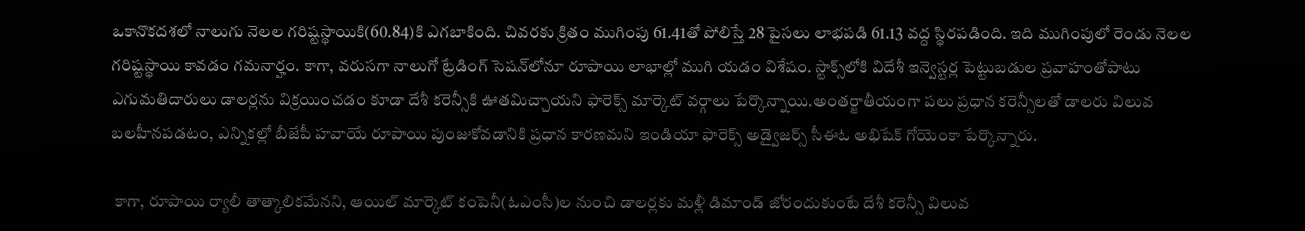ఒకానొకదశలో నాలుగు నెలల గరిష్టస్థాయికి(60.84)కి ఎగబాకింది. చివరకు క్రితం ముగింపు 61.41తో పోలిస్తే 28 పైసలు లాభపడి 61.13 వద్ద స్థిరపడింది. ఇది ముగింపులో రెండు నెలల గరిష్టస్థాయి కావడం గమనార్హం. కాగా, వరుసగా నాలుగో ట్రేడింగ్ సెషన్‌లోనూ రూపాయి లాభాల్లో ముగి యడం విశేషం. స్టాక్స్‌లోకి విదేశీ ఇన్వెస్టర్ల పెట్టుబడుల ప్రవాహంతోపాటు ఎగుమతిదారులు డాలర్లను విక్రయించడం కూడా దేశీ కరెన్సీకి ఊతమిచ్చాయని ఫారెక్స్ మార్కెట్ వర్గాలు పేర్కొన్నాయి.అంతర్జాతీయంగా పలు ప్రధాన కరెన్సీలతో డాలరు విలువ బలహీనపడటం, ఎన్నికల్లో బీజేపీ హవాయే రూపాయి పుంజుకోవడానికి ప్రధాన కారణమని ఇండియా ఫారెక్స్ అడ్వైజర్స్ సీఈఓ అభిషేక్ గోయెంకా పేర్కొన్నారు.

 కాగా, రూపాయి ర్యాలీ తాత్కాలికమేనని, ఆయిల్ మార్కెట్ కంపెనీ(ఓఎంసీ)ల నుంచి డాలర్లకు మళ్లీ డిమాండ్ జోరందుకుంటే దేశీ కరెన్సీ విలువ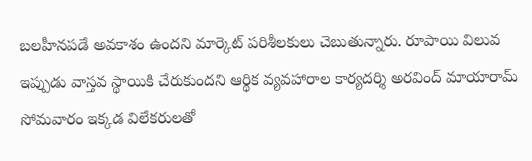బలహీనపడే అవకాశం ఉందని మార్కెట్ పరిశీలకులు చెబుతున్నారు. రూపాయి విలువ ఇప్పుడు వాస్తవ స్థాయికి చేరుకుందని ఆర్థిక వ్యవహారాల కార్యదర్శి అరవింద్ మాయారామ్ సోమవారం ఇక్కడ విలేకరులతో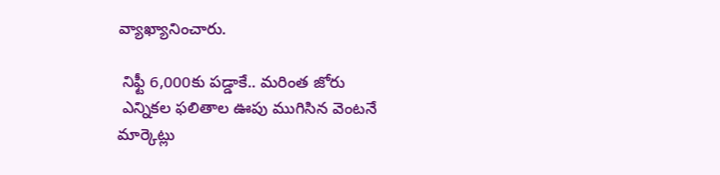వ్యాఖ్యానించారు.

 నిఫ్టీ 6,000కు పడ్డాకే.. మరింత జోరు
 ఎన్నికల ఫలితాల ఊపు ముగిసిన వెంటనే మార్కెట్లు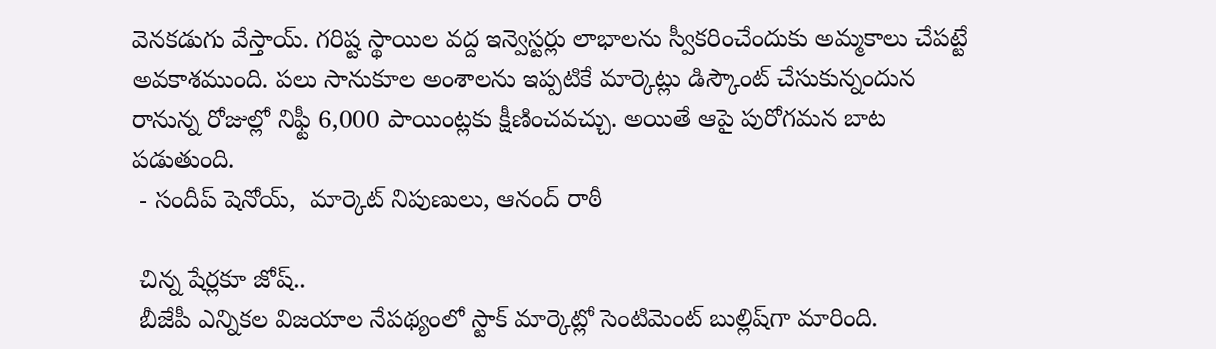వెనకడుగు వేస్తాయ్. గరిష్ట స్థాయిల వద్ద ఇన్వెస్టర్లు లాభాలను స్వీకరించేందుకు అమ్మకాలు చేపట్టే అవకాశముంది. పలు సానుకూల అంశాలను ఇప్పటికే మార్కెట్లు డిస్కౌంట్ చేసుకున్నందున రానున్న రోజుల్లో నిఫ్టీ 6,000 పాయింట్లకు క్షీణించవచ్చు. అయితే ఆపై పురోగమన బాట పడుతుంది.
 - సందీప్ షెనోయ్,  మార్కెట్ నిపుణులు, ఆనంద్ రాఠీ

 చిన్న షేర్లకూ జోష్..
 బీజేపీ ఎన్నికల విజయాల నేపథ్యంలో స్టాక్ మార్కెట్లో సెంటిమెంట్ బుల్లిష్‌గా మారింది.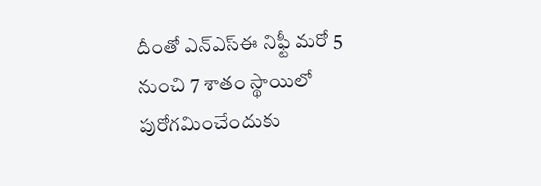దీంతో ఎన్‌ఎస్‌ఈ నిఫ్టీ మరో 5 నుంచి 7 శాతం స్థాయిలో పురోగమించేందుకు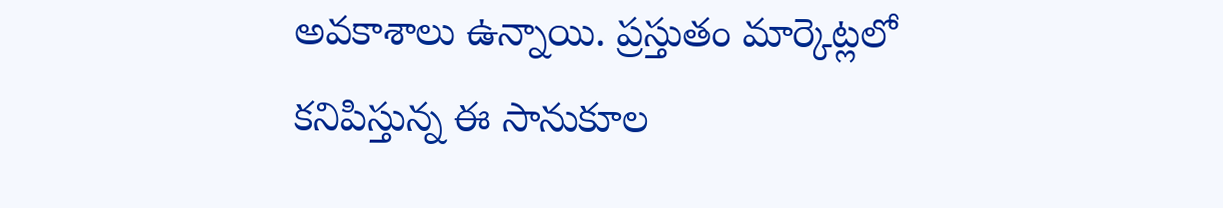అవకాశాలు ఉన్నాయి. ప్రస్తుతం మార్కెట్లలో కనిపిస్తున్న ఈ సానుకూల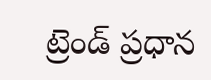ట్రెండ్ ప్రధాన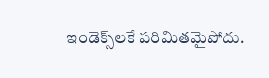ఇండెక్స్‌లకే పరిమితమైపోదు.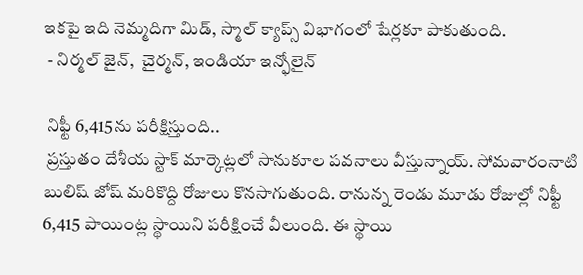ఇకపై ఇది నెమ్మదిగా మిడ్, స్మాల్ క్యాప్స్ విభాగంలో షేర్లకూ పాకుతుంది.
 - నిర్మల్ జైన్,  చైర్మన్, ఇండియా ఇన్ఫోలైన్

 నిఫ్టీ 6,415ను పరీక్షిస్తుంది..
 ప్రస్తుతం దేశీయ స్టాక్ మార్కెట్లలో సానుకూల పవనాలు వీస్తున్నాయ్. సోమవారంనాటి బులిష్ జోష్ మరికొద్ది రోజులు కొనసాగుతుంది. రానున్న రెండు మూడు రోజుల్లో నిఫ్టీ 6,415 పాయింట్ల స్థాయిని పరీక్షించే వీలుంది. ఈ స్థాయి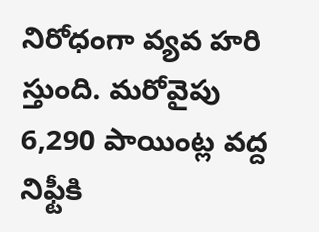నిరోధంగా వ్యవ హరి స్తుంది. మరోవైపు 6,290 పాయింట్ల వద్ద నిఫ్టీకి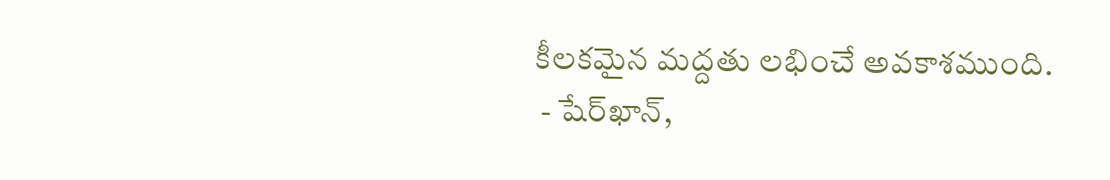కీలకమైన మద్దతు లభించే అవకాశముంది.
 - షేర్‌ఖాన్,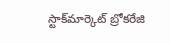స్టాక్‌మార్కెట్ బ్రోకరేజి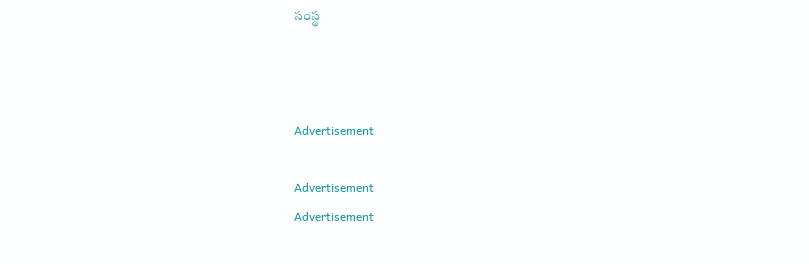సంస్థ



Advertisement

Advertisement
Advertisement